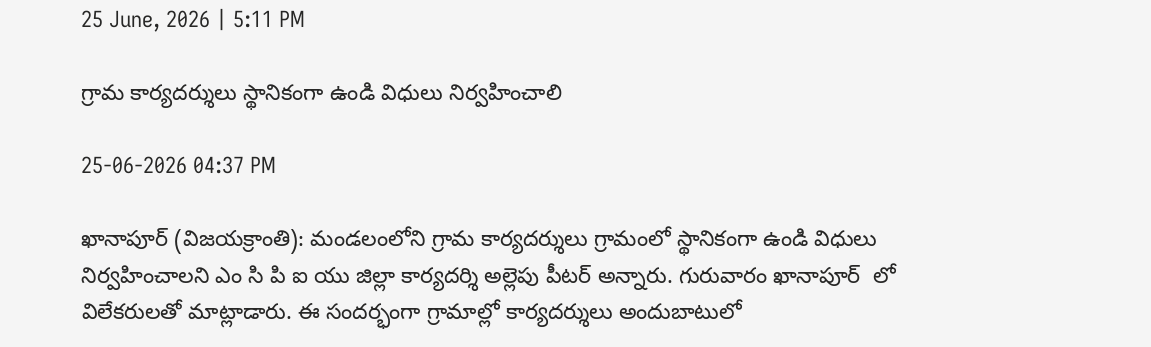25 June, 2026 | 5:11 PM

గ్రామ కార్యదర్శులు స్థానికంగా ఉండి విధులు నిర్వహించాలి

25-06-2026 04:37 PM

ఖానాపూర్ (విజయక్రాంతి): మండలంలోని గ్రామ కార్యదర్శులు గ్రామంలో స్థానికంగా ఉండి విధులు నిర్వహించాలని ఎం సి పి ఐ యు జిల్లా కార్యదర్శి అల్లెపు పీటర్ అన్నారు. గురువారం ఖానాపూర్  లో విలేకరులతో మాట్లాడారు. ఈ సందర్భంగా గ్రామాల్లో కార్యదర్శులు అందుబాటులో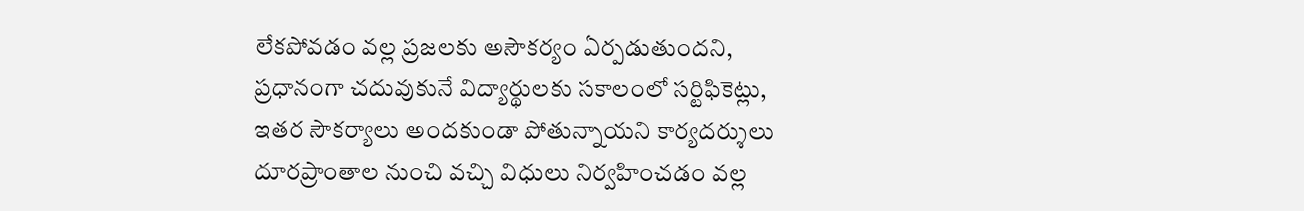లేకపోవడం వల్ల ప్రజలకు అసౌకర్యం ఏర్పడుతుందని, ప్రధానంగా చదువుకునే విద్యార్థులకు సకాలంలో సర్టిఫికెట్లు, ఇతర సౌకర్యాలు అందకుండా పోతున్నాయని కార్యదర్శులు దూరప్రాంతాల నుంచి వచ్చి విధులు నిర్వహించడం వల్ల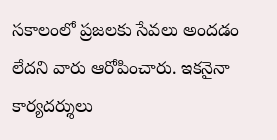సకాలంలో ప్రజలకు సేవలు అందడం లేదని వారు ఆరోపించారు. ఇకనైనా కార్యదర్శులు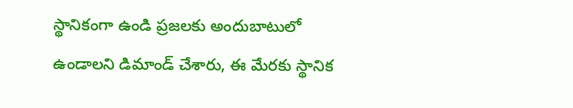స్థానికంగా ఉండి ప్రజలకు అందుబాటులో ఉండాలని డిమాండ్ చేశారు, ఈ మేరకు స్థానిక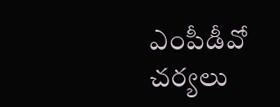ఎంపీడీవో చర్యలు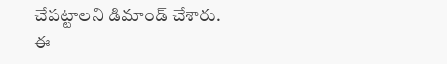చేపట్టాలని డిమాండ్ చేశారు. ఈ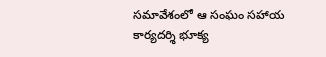సమావేశంలో ఆ సంఘం సహాయ కార్యదర్శి భూక్య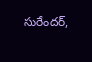సురేందర్,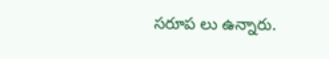సరూప లు ఉన్నారు.